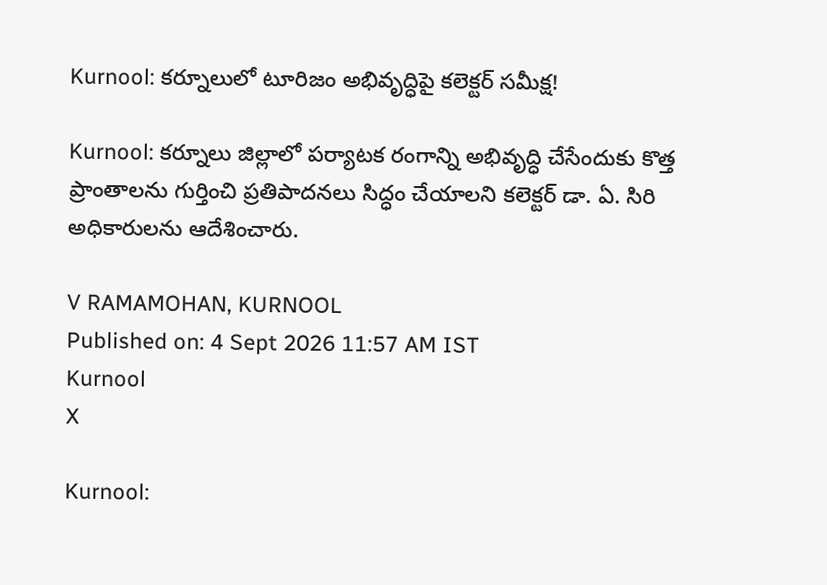Kurnool: కర్నూలులో టూరిజం అభివృద్ధిపై కలెక్టర్ సమీక్ష!

Kurnool: కర్నూలు జిల్లాలో పర్యాటక రంగాన్ని అభివృద్ధి చేసేందుకు కొత్త ప్రాంతాలను గుర్తించి ప్రతిపాదనలు సిద్ధం చేయాలని కలెక్టర్ డా. ఏ. సిరి అధికారులను ఆదేశించారు.

V RAMAMOHAN, KURNOOL
Published on: 4 Sept 2026 11:57 AM IST
Kurnool
X

Kurnool: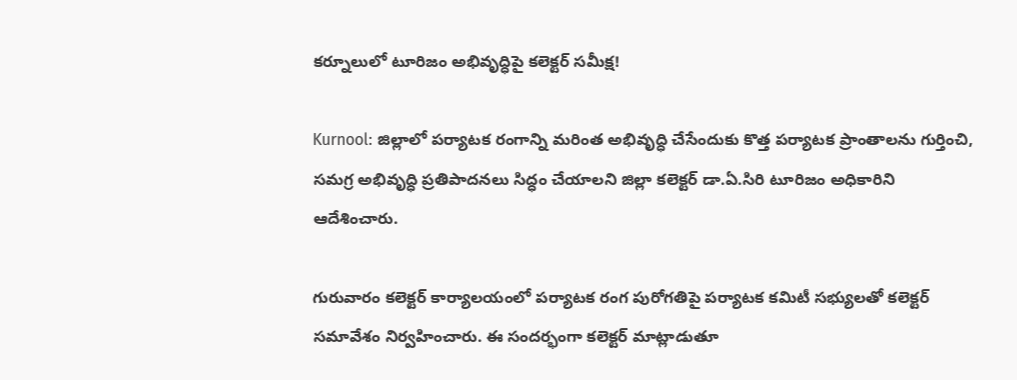కర్నూలులో టూరిజం అభివృద్ధిపై కలెక్టర్ సమీక్ష!

Kurnool: జిల్లాలో పర్యాటక రంగాన్ని మరింత అభివృద్ధి చేసేందుకు కొత్త పర్యాటక ప్రాంతాలను గుర్తించి, సమగ్ర అభివృద్ధి ప్రతిపాదనలు సిద్ధం చేయాలని జిల్లా కలెక్టర్ డా.ఏ.సిరి టూరిజం అధికారిని ఆదేశించారు.

గురువారం కలెక్టర్ కార్యాలయంలో పర్యాటక రంగ పురోగతిపై పర్యాటక కమిటీ సభ్యులతో కలెక్టర్ సమావేశం నిర్వహించారు. ఈ సందర్భంగా కలెక్టర్ మాట్లాడుతూ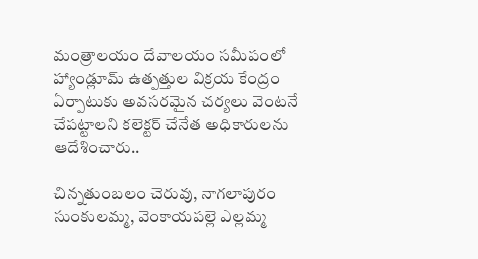మంత్రాలయం దేవాలయం సమీపంలో హ్యాండ్లూమ్ ఉత్పత్తుల విక్రయ కేంద్రం ఏర్పాటుకు అవసరమైన చర్యలు వెంటనే చేపట్టాలని కలెక్టర్ చేనేత అధికారులను ఆదేశించారు..

చిన్నతుంబలం చెరువు, నాగలాపురం సుంకులమ్మ, వెంకాయపల్లె ఎల్లమ్మ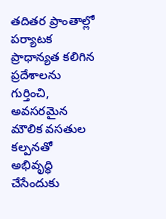తదితర ప్రాంతాల్లో పర్యాటక ప్రాధాన్యత కలిగిన ప్రదేశాలను గుర్తించి, అవసరమైన మౌలిక వసతుల కల్పనతో అభివృద్ధి చేసేందుకు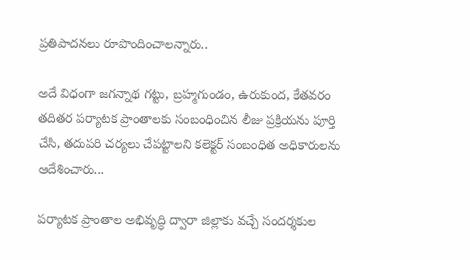ప్రతిపాదనలు రూపొందించాలన్నారు..

అదే విధంగా జగన్నాథ గట్టు, బ్రహ్మగుండం, ఉరుకుంద, కేతవరం తదితర పర్యాటక ప్రాంతాలకు సంబంధించిన లీజు ప్రక్రియను పూర్తి చేసి, తదుపరి చర్యలు చేపట్టాలని కలెక్టర్ సంబంధిత అధికారులను ఆదేశించారు...

పర్యాటక ప్రాంతాల అభివృద్ధి ద్వారా జిల్లాకు వచ్చే సందర్శకుల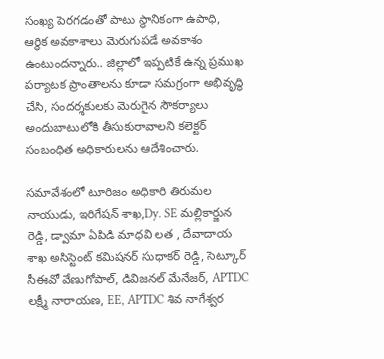సంఖ్య పెరగడంతో పాటు స్థానికంగా ఉపాధి, ఆర్థిక అవకాశాలు మెరుగుపడే అవకాశం ఉంటుందన్నారు.. జిల్లాలో ఇప్పటికే ఉన్న ప్రముఖ పర్యాటక ప్రాంతాలను కూడా సమగ్రంగా అభివృద్ధి చేసి, సందర్శకులకు మెరుగైన సౌకర్యాలు అందుబాటులోకి తీసుకురావాలని కలెక్టర్ సంబంధిత అధికారులను ఆదేశించారు.

సమావేశంలో టూరిజం అధికారి తిరుమల నాయుడు, ఇరిగేషన్ శాఖ,Dy. SE మల్లికార్జున రెడ్డి, డ్వామా ఏపిడి మాధవి లత , దేవాదాయ శాఖ అసిస్టెంట్ కమిషనర్ సుధాకర్ రెడ్డి, సెట్కూర్ సీఈవో వేణుగోపాల్, డివిజనల్ మేనేజర్, APTDC లక్ష్మీ నారాయణ, EE, APTDC శివ నాగేశ్వర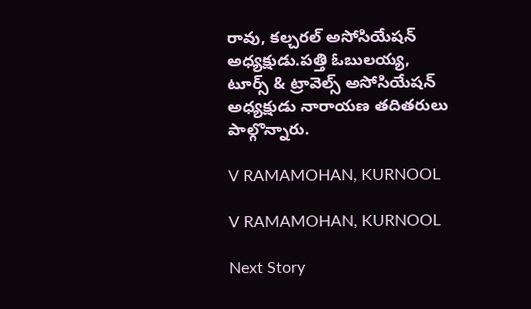రావు, కల్చరల్ అసోసియేషన్ అధ్యక్షుడు.పత్తి ఓబులయ్య, టూర్స్ & ట్రావెల్స్ అసోసియేషన్ అధ్యక్షుడు నారాయణ తదితరులు పాల్గొన్నారు.

V RAMAMOHAN, KURNOOL

V RAMAMOHAN, KURNOOL

Next Story